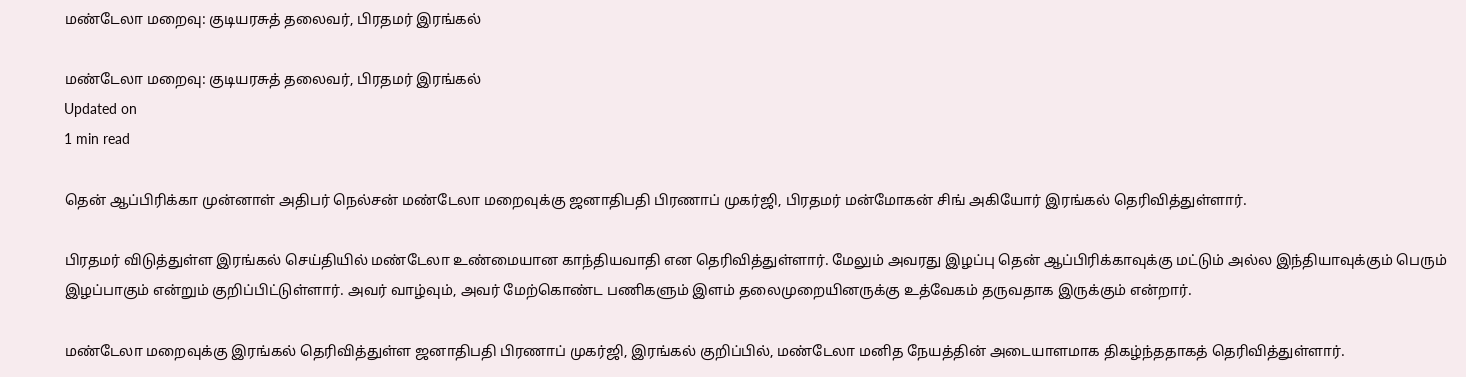மண்டேலா மறைவு: குடியரசுத் தலைவர், பிரதமர் இரங்கல்

மண்டேலா மறைவு: குடியரசுத் தலைவர், பிரதமர் இரங்கல்
Updated on
1 min read

தென் ஆப்பிரிக்கா முன்னாள் அதிபர் நெல்சன் மண்டேலா மறைவுக்கு ஜனாதிபதி பிரணாப் முகர்ஜி, பிரதமர் மன்மோகன் சிங் அகியோர் இரங்கல் தெரிவித்துள்ளார்.

பிரதமர் விடுத்துள்ள இரங்கல் செய்தியில் மண்டேலா உண்மையான காந்தியவாதி என தெரிவித்துள்ளார். மேலும் அவரது இழப்பு தென் ஆப்பிரிக்காவுக்கு மட்டும் அல்ல இந்தியாவுக்கும் பெரும் இழப்பாகும் என்றும் குறிப்பிட்டுள்ளார். அவர் வாழ்வும், அவர் மேற்கொண்ட பணிகளும் இளம் தலைமுறையினருக்கு உத்வேகம் தருவதாக இருக்கும் என்றார்.

மண்டேலா மறைவுக்கு இரங்கல் தெரிவித்துள்ள ஜனாதிபதி பிரணாப் முகர்ஜி, இரங்கல் குறிப்பில், மண்டேலா மனித நேயத்தின் அடையாளமாக திகழ்ந்ததாகத் தெரிவித்துள்ளார்.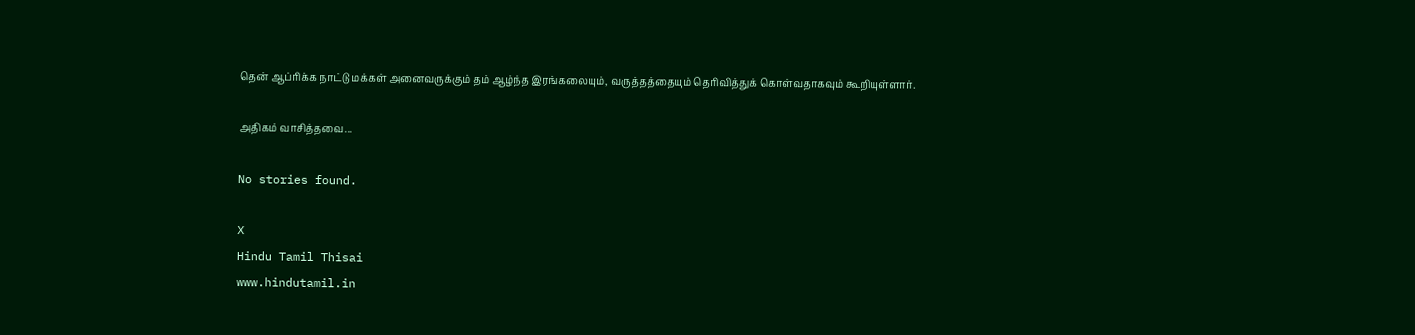தென் ஆப்ரிக்க நாட்டு மக்கள் அனைவருக்கும் தம் ஆழ்ந்த இரங்கலையும், வருத்தத்தையும் தெரிவித்துக் கொள்வதாகவும் கூறியுள்ளார்.

அதிகம் வாசித்தவை...

No stories found.

X
Hindu Tamil Thisai
www.hindutamil.in